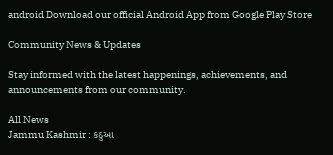android Download our official Android App from Google Play Store

Community News & Updates

Stay informed with the latest happenings, achievements, and announcements from our community.

All News
Jammu Kashmir : કઠુઆ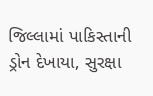જિલ્લામાં પાકિસ્તાની ડ્રોન દેખાયા, સુરક્ષા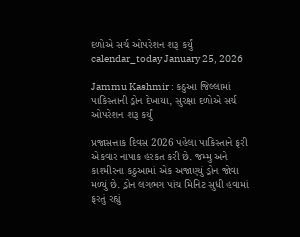દળોએ સર્ચ ઓપરેશન શરૂ કર્યું
calendar_today January 25, 2026

Jammu Kashmir : કઠુઆ જિલ્લામાં પાકિસ્તાની ડ્રોન દેખાયા, સુરક્ષા દળોએ સર્ચ ઓપરેશન શરૂ કર્યું

પ્રજાસત્તાક દિવસ 2026 પહેલા પાકિસ્તાને ફરી એકવાર નાપાક હરકત કરી છે. જમ્મુ અને કાશ્મીરના કઠુઆમાં એક અજાણ્યું ડ્રોન જોવા મળ્યું છે. ડ્રોન લગભગ પાંચ મિનિટ સુધી હવામાં ફરતું રહ્યું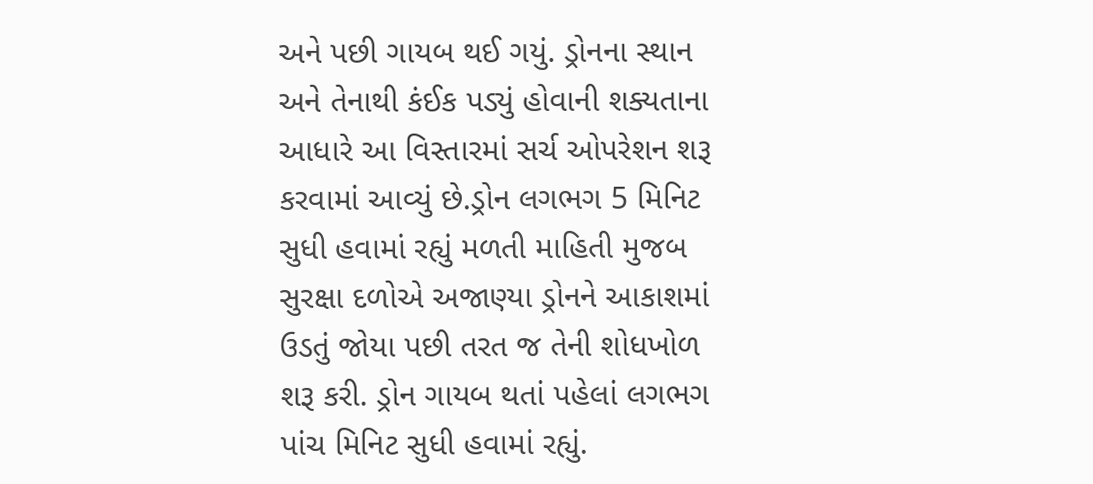અને પછી ગાયબ થઈ ગયું. ડ્રોનના સ્થાન અને તેનાથી કંઈક પડ્યું હોવાની શક્યતાના આધારે આ વિસ્તારમાં સર્ચ ઓપરેશન શરૂ કરવામાં આવ્યું છે.ડ્રોન લગભગ 5 મિનિટ સુધી હવામાં રહ્યું મળતી માહિતી મુજબ સુરક્ષા દળોએ અજાણ્યા ડ્રોનને આકાશમાં ઉડતું જોયા પછી તરત જ તેની શોધખોળ શરૂ કરી. ડ્રોન ગાયબ થતાં પહેલાં લગભગ પાંચ મિનિટ સુધી હવામાં રહ્યું.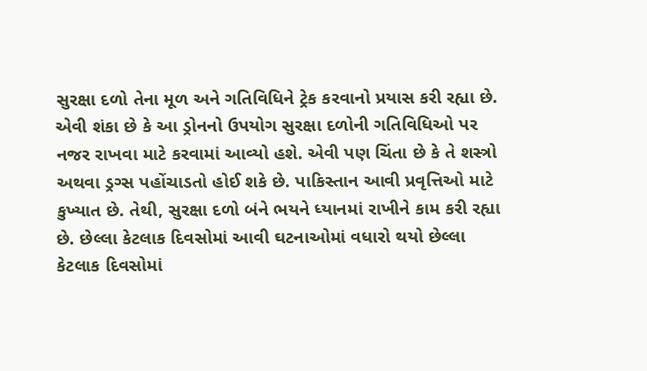સુરક્ષા દળો તેના મૂળ અને ગતિવિધિને ટ્રેક કરવાનો પ્રયાસ કરી રહ્યા છે. એવી શંકા છે કે આ ડ્રોનનો ઉપયોગ સુરક્ષા દળોની ગતિવિધિઓ પર નજર રાખવા માટે કરવામાં આવ્યો હશે. એવી પણ ચિંતા છે કે તે શસ્ત્રો અથવા ડ્રગ્સ પહોંચાડતો હોઈ શકે છે. પાકિસ્તાન આવી પ્રવૃત્તિઓ માટે કુખ્યાત છે. તેથી, સુરક્ષા દળો બંને ભયને ધ્યાનમાં રાખીને કામ કરી રહ્યા છે. છેલ્લા કેટલાક દિવસોમાં આવી ઘટનાઓમાં વધારો થયો છેલ્લા કેટલાક દિવસોમાં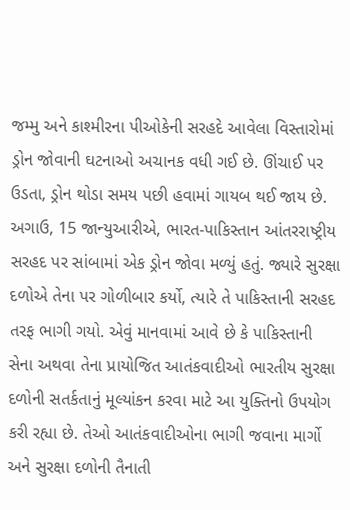જમ્મુ અને કાશ્મીરના પીઓકેની સરહદે આવેલા વિસ્તારોમાં ડ્રોન જોવાની ઘટનાઓ અચાનક વધી ગઈ છે. ઊંચાઈ પર ઉડતા, ડ્રોન થોડા સમય પછી હવામાં ગાયબ થઈ જાય છે. અગાઉ, 15 જાન્યુઆરીએ, ભારત-પાકિસ્તાન આંતરરાષ્ટ્રીય સરહદ પર સાંબામાં એક ડ્રોન જોવા મળ્યું હતું. જ્યારે સુરક્ષા દળોએ તેના પર ગોળીબાર કર્યો, ત્યારે તે પાકિસ્તાની સરહદ તરફ ભાગી ગયો. એવું માનવામાં આવે છે કે પાકિસ્તાની સેના અથવા તેના પ્રાયોજિત આતંકવાદીઓ ભારતીય સુરક્ષા દળોની સતર્કતાનું મૂલ્યાંકન કરવા માટે આ યુક્તિનો ઉપયોગ કરી રહ્યા છે. તેઓ આતંકવાદીઓના ભાગી જવાના માર્ગો અને સુરક્ષા દળોની તૈનાતી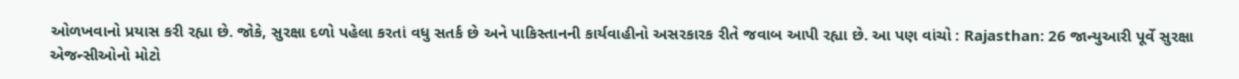ઓળખવાનો પ્રયાસ કરી રહ્યા છે. જોકે, સુરક્ષા દળો પહેલા કરતાં વધુ સતર્ક છે અને પાકિસ્તાનની કાર્યવાહીનો અસરકારક રીતે જવાબ આપી રહ્યા છે. આ પણ વાંચો : Rajasthan: 26 જાન્યુઆરી પૂર્વે સુરક્ષા એજન્સીઓનો મોટો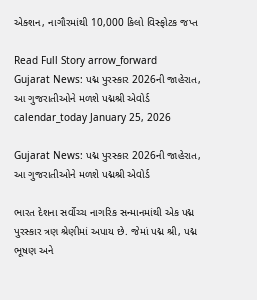એક્શન, નાગૌરમાંથી 10,000 કિલો વિસ્ફોટક જપ્ત

Read Full Story arrow_forward
Gujarat News: પદ્મ પુરસ્કાર 2026ની જાહેરાત, આ ગુજરાતીઓને મળશે પદ્મશ્રી એવોર્ડ
calendar_today January 25, 2026

Gujarat News: પદ્મ પુરસ્કાર 2026ની જાહેરાત, આ ગુજરાતીઓને મળશે પદ્મશ્રી એવોર્ડ

ભારત દેશના સર્વોચ્ચ નાગરિક સન્માનમાંથી એક પદ્મ પુરસ્કાર ત્રણ શ્રેણીમાં અપાય છે. જેમાં પદ્મ શ્રી, પદ્મ ભૂષણ અને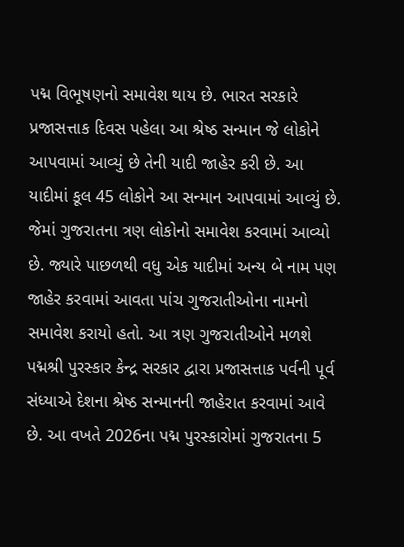પદ્મ વિભૂષણનો સમાવેશ થાય છે. ભારત સરકારે પ્રજાસત્તાક દિવસ પહેલા આ શ્રેષ્ઠ સન્માન જે લોકોને આપવામાં આવ્યું છે તેની યાદી જાહેર કરી છે. આ યાદીમાં કૂલ 45 લોકોને આ સન્માન આપવામાં આવ્યું છે. જેમાં ગુજરાતના ત્રણ લોકોનો સમાવેશ કરવામાં આવ્યો છે. જ્યારે પાછળથી વધુ એક યાદીમાં અન્ય બે નામ પણ જાહેર કરવામાં આવતા પાંચ ગુજરાતીઓના નામનો સમાવેશ કરાયો હતો. આ ત્રણ ગુજરાતીઓને મળશે પદ્મશ્રી પુરસ્કાર કેન્દ્ર સરકાર દ્વારા પ્રજાસત્તાક પર્વની પૂર્વ સંધ્યાએ દેશના શ્રેષ્ઠ સન્માનની જાહેરાત કરવામાં આવે છે. આ વખતે 2026ના પદ્મ પુરસ્કારોમાં ગુજરાતના 5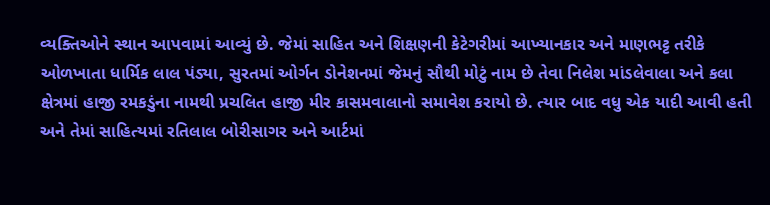વ્યક્તિઓને સ્થાન આપવામાં આવ્યું છે. જેમાં સાહિત અને શિક્ષણની કેટેગરીમાં આખ્યાનકાર અને માણભટ્ટ તરીકે ઓળખાતા ધાર્મિક લાલ પંડ્યા, સુરતમાં ઓર્ગન ડોનેશનમાં જેમનું સૌથી મોટું નામ છે તેવા નિલેશ માંડલેવાલા અને કલા ક્ષેત્રમાં હાજી રમકડુંના નામથી પ્રચલિત હાજી મીર કાસમવાલાનો સમાવેશ કરાયો છે. ત્યાર બાદ વધુ એક યાદી આવી હતી અને તેમાં સાહિત્યમાં રતિલાલ બોરીસાગર અને આર્ટમાં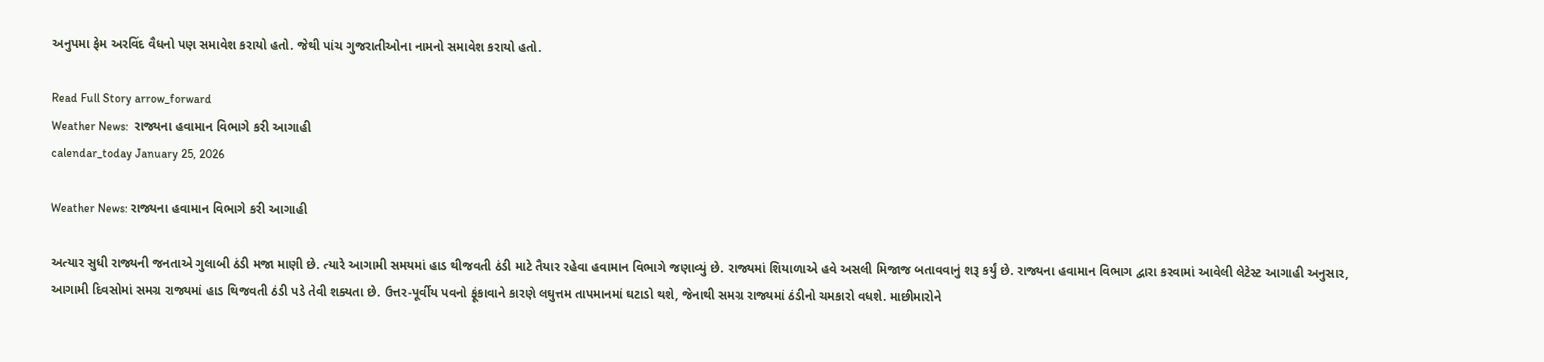અનુપમા ફેમ અરવિંદ વૈધનો પણ સમાવેશ કરાયો હતો. જેથી પાંચ ગુજરાતીઓના નામનો સમાવેશ કરાયો હતો.

Read Full Story arrow_forward
Weather News:  રાજ્યના હવામાન વિભાગે કરી આગાહી
calendar_today January 25, 2026

Weather News: રાજ્યના હવામાન વિભાગે કરી આગાહી

અત્યાર સુધી રાજ્યની જનતાએ ગુલાબી ઠંડી મજા માણી છે. ત્યારે આગામી સમયમાં હાડ થીજવતી ઠંડી માટે તૈયાર રહેવા હવામાન વિભાગે જણાવ્યું છે. રાજ્યમાં શિયાળાએ હવે અસલી મિજાજ બતાવવાનું શરૂ કર્યું છે. રાજ્યના હવામાન વિભાગ દ્વારા કરવામાં આવેલી લેટેસ્ટ આગાહી અનુસાર, આગામી દિવસોમાં સમગ્ર રાજ્યમાં હાડ થિજવતી ઠંડી પડે તેવી શક્યતા છે. ઉત્તર-પૂર્વીય પવનો ફૂંકાવાને કારણે લઘુત્તમ તાપમાનમાં ઘટાડો થશે, જેનાથી સમગ્ર રાજ્યમાં ઠંડીનો ચમકારો વધશે. માછીમારોને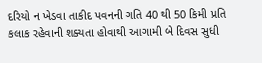દરિયો ન ખેડવા તાકીદ પવનની ગતિ 40 થી 50 કિમી પ્રતિ કલાક રહેવાની શક્યતા હોવાથી આગામી બે દિવસ સુધી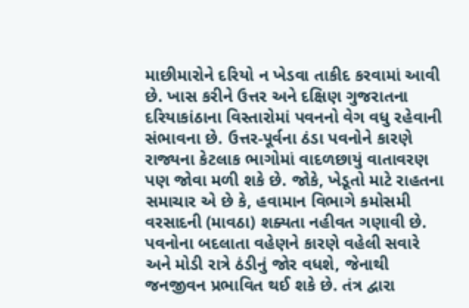માછીમારોને દરિયો ન ખેડવા તાકીદ કરવામાં આવી છે. ખાસ કરીને ઉત્તર અને દક્ષિણ ગુજરાતના દરિયાકાંઠાના વિસ્તારોમાં પવનનો વેગ વધુ રહેવાની સંભાવના છે. ઉત્તર-પૂર્વના ઠંડા પવનોને કારણે રાજ્યના કેટલાક ભાગોમાં વાદળછાયું વાતાવરણ પણ જોવા મળી શકે છે. જોકે, ખેડૂતો માટે રાહતના સમાચાર એ છે કે, હવામાન વિભાગે કમોસમી વરસાદની (માવઠા) શક્યતા નહીવત ગણાવી છે. પવનોના બદલાતા વહેણને કારણે વહેલી સવારે અને મોડી રાત્રે ઠંડીનું જોર વધશે, જેનાથી જનજીવન પ્રભાવિત થઈ શકે છે. તંત્ર દ્વારા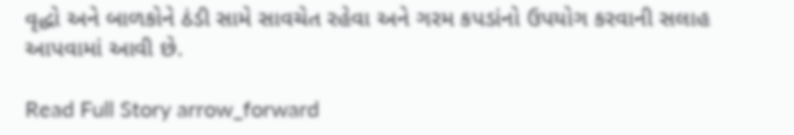વૃદ્ધો અને બાળકોને ઠંડી સામે સાવચેત રહેવા અને ગરમ કપડાંનો ઉપયોગ કરવાની સલાહ આપવામાં આવી છે.

Read Full Story arrow_forward